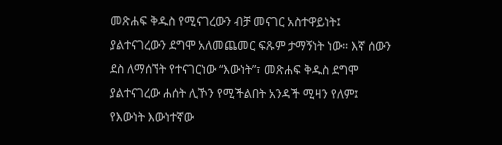መጽሐፍ ቅዱስ የሚናገረውን ብቻ መናገር አስተዋይነት፤ ያልተናገረውን ደግሞ አለመጨመር ፍጹም ታማኝነት ነው። እኛ ሰውን ደስ ለማሰኘት የተናገርነው “እውነት”፣ መጽሐፍ ቅዱስ ደግሞ ያልተናገረው ሐሰት ሊኾን የሚችልበት አንዳች ሚዛን የለም፤ የእውነት እውነተኛው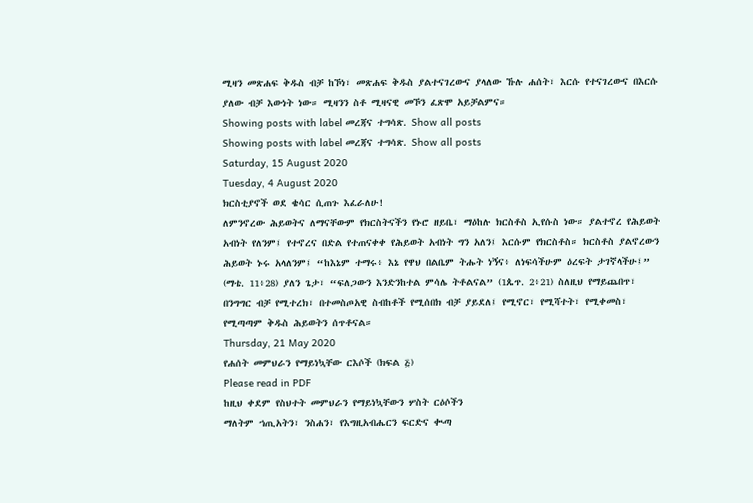ሚዛን መጽሐፍ ቅዱስ ብቻ ከኾነ፣ መጽሐፍ ቅዱስ ያልተናገረውና ያላለው ኹሉ ሐሰት፣ እርሱ የተናገረውና በእርሱ ያለው ብቻ እውነት ነው። ሚዛንን ስቶ ሚዛናዊ መኾን ፈጽሞ አይቻልምና።
Showing posts with label መረጃና ተግሳጽ. Show all posts
Showing posts with label መረጃና ተግሳጽ. Show all posts
Saturday, 15 August 2020
Tuesday, 4 August 2020
ክርስቲያኖች ወደ ቄሳር ሲጠጉ እፈራለሁ!
ለምንኖረው ሕይወትና ለማናቸውም የክርስትናችን የኑሮ ዘይቤ፣ ማዕከሉ ክርስቶስ ኢየሱስ ነው። ያልተኖረ የሕይወት አብነት የለንም፤ የተኖረና በድል የተጠናቀቀ የሕይወት አብነት ግን አለን፤ እርሱም የክርስቶስ። ክርስቶስ ያልኖረውን ሕይወት ኑሩ አላለንም፤ “ከእኔም ተማሩ፥ እኔ የዋህ በልቤም ትሑት ነኝና፥ ለነፍሳችሁም ዕረፍት ታገኛላችሁ፤” (ማቴ. 11፥28) ያለን ጌታ፣ “ፍለጋውን እንድንከተል ምሳሌ ትቶልናል” (1ጴጥ. 2፥21) ስለዚህ የማይጨበጥ፣ በንግግር ብቻ የሚተረክ፣ በተመስጦአዊ ስብከቶች የሚሰበክ ብቻ ያይደለ፤ የሚኖር፣ የሚሻተት፣ የሚቀመስ፣ የሚጣጣም ቅዱስ ሕይወትን ሰጥቶናል።
Thursday, 21 May 2020
የሐሰት መምህራን የማይነኳቸው ርእሶች (ክፍል ፭)
Please read in PDF
ከዚህ ቀደም የስህተት መምህራን የማይነኳቸውን ሦስት ርዕሶችን
ማለትም ኀጢአትን፣ ንስሐን፣ የእግዚአብሔርን ፍርድና ቊጣ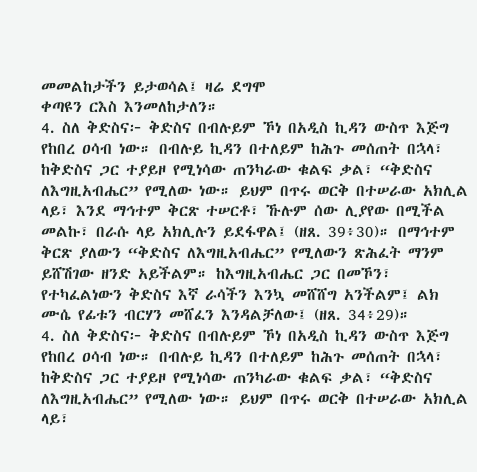መመልከታችን ይታወሳል፤ ዛሬ ደግሞ
ቀጣዩን ርእስ እንመለከታለን።
4. ስለ ቅድስና፦ ቅድስና በብሉይም ኾነ በአዲስ ኪዳን ውስጥ እጅግ የከበረ ዐሳብ ነው። በብሉይ ኪዳን በተለይም ከሕጉ መሰጠት በኋላ፣ ከቅድስና ጋር ተያይዞ የሚነሳው ጠንካራው ቁልፍ ቃል፣ “ቅድስና ለእግዚአብሔር” የሚለው ነው። ይህም በጥሩ ወርቅ በተሠራው አክሊል ላይ፣ እንደ ማኅተም ቅርጽ ተሠርቶ፣ ኹሉም ሰው ሊያየው በሚችል መልኩ፣ በራሱ ላይ አክሊሉን ይደፋዋል፤ (ዘጸ. 39፥30)። በማኅተም ቅርጽ ያለውን “ቅድስና ለእግዚአብሔር” የሚለውን ጽሕፈት ማንም ይሸሽገው ዘንድ አይችልም። ከእግዚአብሔር ጋር በመኾን፣ የተካፈልነውን ቅድስና እኛ ራሳችን እንኳ መሸሸግ አንችልም፤ ልክ ሙሴ የፊቱን ብርሃን መሸፈን እንዳልቻለው፤ (ዘጸ. 34፥29)።
4. ስለ ቅድስና፦ ቅድስና በብሉይም ኾነ በአዲስ ኪዳን ውስጥ እጅግ የከበረ ዐሳብ ነው። በብሉይ ኪዳን በተለይም ከሕጉ መሰጠት በኋላ፣ ከቅድስና ጋር ተያይዞ የሚነሳው ጠንካራው ቁልፍ ቃል፣ “ቅድስና ለእግዚአብሔር” የሚለው ነው። ይህም በጥሩ ወርቅ በተሠራው አክሊል ላይ፣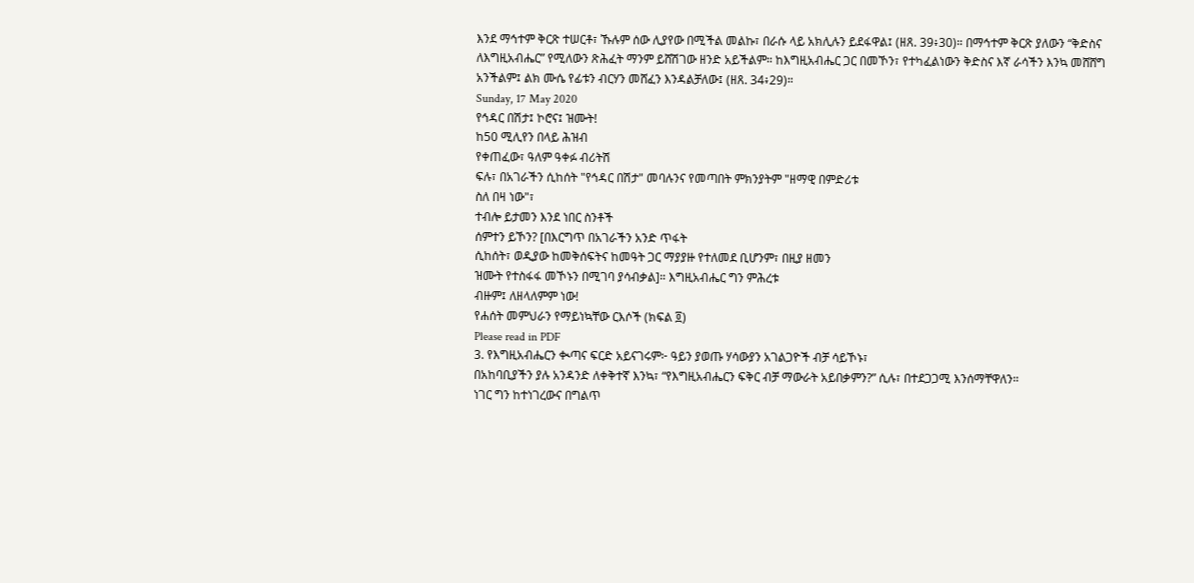እንደ ማኅተም ቅርጽ ተሠርቶ፣ ኹሉም ሰው ሊያየው በሚችል መልኩ፣ በራሱ ላይ አክሊሉን ይደፋዋል፤ (ዘጸ. 39፥30)። በማኅተም ቅርጽ ያለውን “ቅድስና ለእግዚአብሔር” የሚለውን ጽሕፈት ማንም ይሸሽገው ዘንድ አይችልም። ከእግዚአብሔር ጋር በመኾን፣ የተካፈልነውን ቅድስና እኛ ራሳችን እንኳ መሸሸግ አንችልም፤ ልክ ሙሴ የፊቱን ብርሃን መሸፈን እንዳልቻለው፤ (ዘጸ. 34፥29)።
Sunday, 17 May 2020
የኅዳር በሽታ፤ ኮሮና፤ ዝሙት!
ከ50 ሚሊየን በላይ ሕዝብ
የቀጠፈው፣ ዓለም ዓቀፉ ብሪትሽ
ፍሉ፣ በአገራችን ሲከሰት "የኅዳር በሽታ" መባሉንና የመጣበት ምክንያትም "ዘማዊ በምድሪቱ
ስለ በዛ ነው"፣
ተብሎ ይታመን እንደ ነበር ስንቶች
ሰምተን ይኾን? [በእርግጥ በአገራችን አንድ ጥፋት
ሲከሰት፣ ወዲያው ከመቅሰፍትና ከመዓት ጋር ማያያዙ የተለመደ ቢሆንም፣ በዚያ ዘመን
ዝሙት የተስፋፋ መኾኑን በሚገባ ያሳብቃል]። እግዚአብሔር ግን ምሕረቱ
ብዙም፤ ለዘላለምም ነው!
የሐሰት መምህራን የማይነኳቸው ርእሶች (ክፍል ፬)
Please read in PDF
3. የእግዚአብሔርን ቊጣና ፍርድ አይናገሩም፦ ዓይን ያወጡ ሃሳውያን አገልጋዮች ብቻ ሳይኾኑ፣
በአከባቢያችን ያሉ አንዳንድ ለቀቅተኛ እንኳ፣ “የእግዚአብሔርን ፍቅር ብቻ ማውራት አይበቃምን?” ሲሉ፣ በተደጋጋሚ እንሰማቸዋለን።
ነገር ግን ከተነገረውና በግልጥ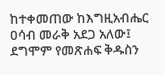ከተቀመጠው ከእግዚአብሔር ዐሳብ መራቅ አደጋ አለው፤ ደግሞም የመጽሐፍ ቅዱስን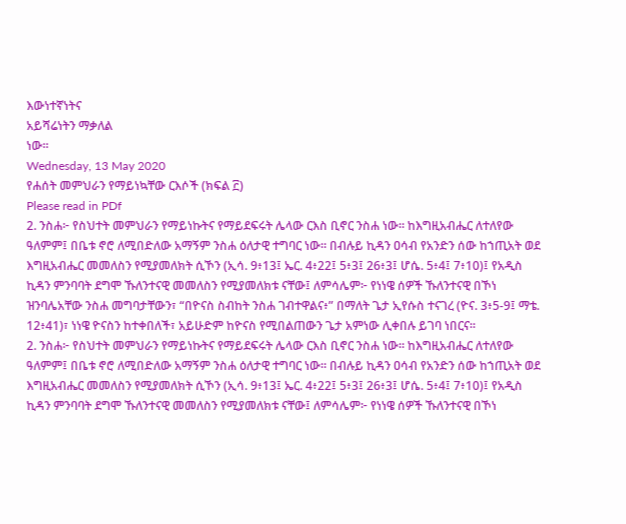እውነተኛነትና
አይሻሬነትን ማቃለል
ነው።
Wednesday, 13 May 2020
የሐሰት መምህራን የማይነኳቸው ርእሶች (ክፍል ፫)
Please read in PDf
2. ንስሐ፦ የስህተት መምህራን የማይነኩትና የማይደፍሩት ሌላው ርእስ ቢኖር ንስሐ ነው። ከእግዚአብሔር ለተለየው ዓለምም፤ በቤቱ ኖሮ ለሚበድለው አማኝም ንስሐ ዕለታዊ ተግባር ነው። በብሉይ ኪዳን ዐሳብ የአንድን ሰው ከኀጢአት ወደ እግዚአብሔር መመለስን የሚያመለክት ሲኾን (ኢሳ. 9፥13፤ ኤር. 4፥22፤ 5፥3፤ 26፥3፤ ሆሴ. 5፥4፤ 7፥10)፤ የአዲስ ኪዳን ምንባባት ደግሞ ኹለንተናዊ መመለስን የሚያመለክቱ ናቸው፤ ለምሳሌም፦ የነነዌ ሰዎች ኹለንተናዊ በኾነ ዝንባሌአቸው ንስሐ መግባታቸውን፣ “በዮናስ ስብከት ንስሐ ገብተዋልና፥” በማለት ጌታ ኢየሱስ ተናገረ (ዮና. 3፥5-9፤ ማቴ. 12፥41)፣ ነነዌ ዮናስን ከተቀበለች፣ አይሁድም ከዮናስ የሚበልጠውን ጌታ አምነው ሊቀበሉ ይገባ ነበርና።
2. ንስሐ፦ የስህተት መምህራን የማይነኩትና የማይደፍሩት ሌላው ርእስ ቢኖር ንስሐ ነው። ከእግዚአብሔር ለተለየው ዓለምም፤ በቤቱ ኖሮ ለሚበድለው አማኝም ንስሐ ዕለታዊ ተግባር ነው። በብሉይ ኪዳን ዐሳብ የአንድን ሰው ከኀጢአት ወደ እግዚአብሔር መመለስን የሚያመለክት ሲኾን (ኢሳ. 9፥13፤ ኤር. 4፥22፤ 5፥3፤ 26፥3፤ ሆሴ. 5፥4፤ 7፥10)፤ የአዲስ ኪዳን ምንባባት ደግሞ ኹለንተናዊ መመለስን የሚያመለክቱ ናቸው፤ ለምሳሌም፦ የነነዌ ሰዎች ኹለንተናዊ በኾነ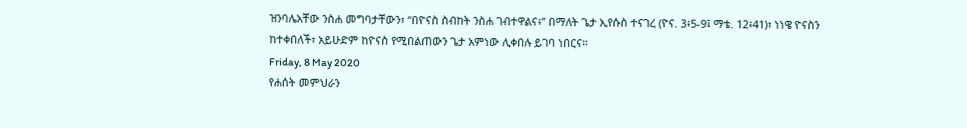ዝንባሌአቸው ንስሐ መግባታቸውን፣ “በዮናስ ስብከት ንስሐ ገብተዋልና፥” በማለት ጌታ ኢየሱስ ተናገረ (ዮና. 3፥5-9፤ ማቴ. 12፥41)፣ ነነዌ ዮናስን ከተቀበለች፣ አይሁድም ከዮናስ የሚበልጠውን ጌታ አምነው ሊቀበሉ ይገባ ነበርና።
Friday, 8 May 2020
የሐሰት መምህራን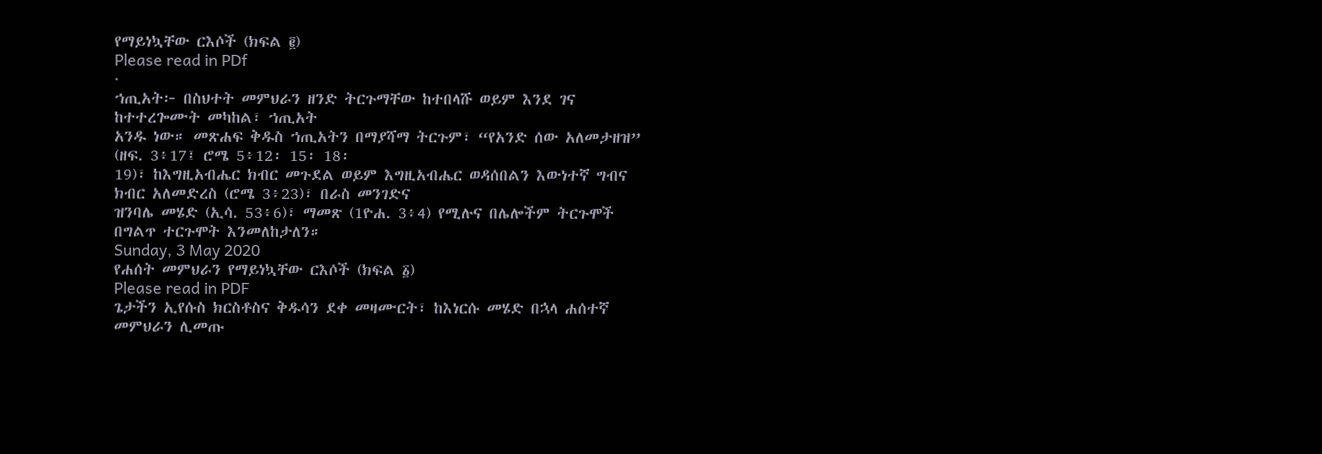የማይነኳቸው ርእሶች (ክፍል ፪)
Please read in PDf
·
ኀጢአት፦ በስህተት መምህራን ዘንድ ትርጉማቸው ከተበላሹ ወይም እንደ ገና ከተተረጐሙት መካከል፣ ኀጢአት
አንዱ ነው። መጽሐፍ ቅዱስ ኀጢአትን በማያሻማ ትርጉም፣ “የአንድ ሰው አለመታዘዝ” (ዘፍ. 3፥17፤ ሮሜ 5፥12፡ 15፡ 18፡
19)፣ ከእግዚአብሔር ክብር መጉደል ወይም እግዚአብሔር ወዳሰበልን እውነተኛ ግብና ክብር አለመድረስ (ሮሜ 3፥23)፣ በራስ መንገድና
ዝንባሌ መሄድ (ኢሳ. 53፥6)፣ ማመጽ (1ዮሐ. 3፥4) የሚሉና በሌሎችም ትርጉሞች በግልጥ ተርጉሞት እንመለከታለን።
Sunday, 3 May 2020
የሐሰት መምህራን የማይነኳቸው ርእሶች (ክፍል ፩)
Please read in PDF
ጌታችን ኢየሱስ ክርስቶስና ቅዱሳን ደቀ መዛሙርት፣ ከእነርሱ መሄድ በኋላ ሐሰተኛ መምህራን ሊመጡ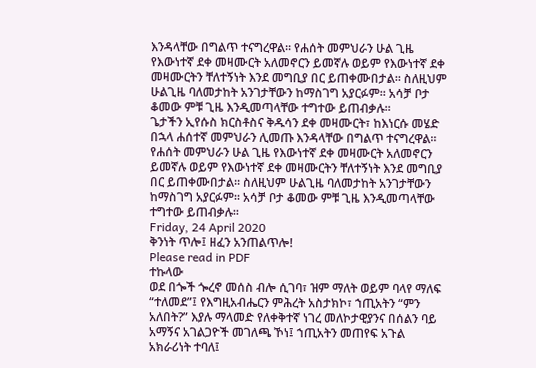እንዳላቸው በግልጥ ተናግረዋል። የሐሰት መምህራን ሁል ጊዜ የእውነተኛ ደቀ መዛሙርት አለመኖርን ይመኛሉ ወይም የእውነተኛ ደቀ መዛሙርትን ቸለተኝነት እንደ መግቢያ በር ይጠቀሙበታል። ስለዚህም ሁልጊዜ ባለመታከት አንገታቸውን ከማስገግ አያርፉም። አሳቻ ቦታ ቆመው ምቹ ጊዜ እንዲመጣላቸው ተግተው ይጠብቃሉ።
ጌታችን ኢየሱስ ክርስቶስና ቅዱሳን ደቀ መዛሙርት፣ ከእነርሱ መሄድ በኋላ ሐሰተኛ መምህራን ሊመጡ እንዳላቸው በግልጥ ተናግረዋል። የሐሰት መምህራን ሁል ጊዜ የእውነተኛ ደቀ መዛሙርት አለመኖርን ይመኛሉ ወይም የእውነተኛ ደቀ መዛሙርትን ቸለተኝነት እንደ መግቢያ በር ይጠቀሙበታል። ስለዚህም ሁልጊዜ ባለመታከት አንገታቸውን ከማስገግ አያርፉም። አሳቻ ቦታ ቆመው ምቹ ጊዜ እንዲመጣላቸው ተግተው ይጠብቃሉ።
Friday, 24 April 2020
ቅንነት ጥሎ፤ ዘፈን አንጠልጥሎ!
Please read in PDF
ተኩላው
ወደ በጐች ጐረኖ መሰስ ብሎ ሲገባ፣ ዝም ማለት ወይም ባላየ ማለፍ “ተለመደ”፤ የእግዚአብሔርን ምሕረት አስታክኮ፣ ኀጢአትን “ምን
አለበት?” እያሉ ማላመድ የለቀቅተኛ ነገረ መለኮታዊያንና በሰልን ባይ አማኝና አገልጋዮች መገለጫ ኾነ፤ ኀጢአትን መጠየፍ አጉል
አክራሪነት ተባለ፤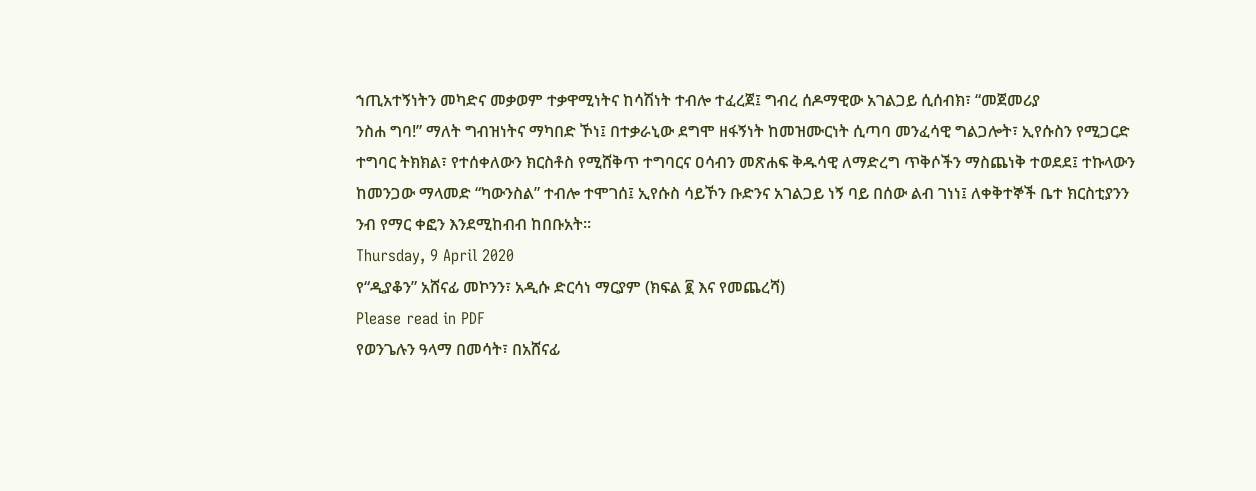ኀጢአተኝነትን መካድና መቃወም ተቃዋሚነትና ከሳሽነት ተብሎ ተፈረጀ፤ ግብረ ሰዶማዊው አገልጋይ ሲሰብክ፣ “መጀመሪያ
ንስሐ ግባ!” ማለት ግብዝነትና ማካበድ ኾነ፤ በተቃራኒው ደግሞ ዘፋኝነት ከመዝሙርነት ሲጣባ መንፈሳዊ ግልጋሎት፣ ኢየሱስን የሚጋርድ
ተግባር ትክክል፣ የተሰቀለውን ክርስቶስ የሚሸቅጥ ተግባርና ዐሳብን መጽሐፍ ቅዱሳዊ ለማድረግ ጥቅሶችን ማስጨነቅ ተወደደ፤ ተኩላውን
ከመንጋው ማላመድ “ካውንስል” ተብሎ ተሞገሰ፤ ኢየሱስ ሳይኾን ቡድንና አገልጋይ ነኝ ባይ በሰው ልብ ገነነ፤ ለቀቅተኞች ቤተ ክርስቲያንን
ንብ የማር ቀፎን እንደሚከብብ ከበቡአት።
Thursday, 9 April 2020
የ“ዲያቆን” አሸናፊ መኮንን፣ አዲሱ ድርሳነ ማርያም (ክፍል ፪ እና የመጨረሻ)
Please read in PDF
የወንጌሉን ዓላማ በመሳት፣ በአሸናፊ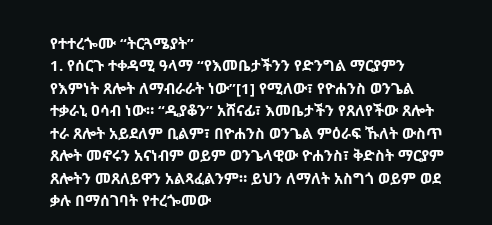የተተረጐሙ “ትርጓሜያት”
1. የሰርጉ ተቀዳሚ ዓላማ “የእመቤታችንን የድንግል ማርያምን የእምነት ጸሎት ለማብራራት ነው”[1] የሚለው፣ የዮሐንስ ወንጌል ተቃራኒ ዐሳብ ነው። “ዲያቆን” አሸናፊ፣ እመቤታችን የጸለየችው ጸሎት ተራ ጸሎት አይደለም ቢልም፣ በዮሐንስ ወንጌል ምዕራፍ ኹለት ውስጥ ጸሎት መኖሩን አናነብም ወይም ወንጌላዊው ዮሐንስ፣ ቅድስት ማርያም ጸሎትን መጸለይዋን አልጻፈልንም። ይህን ለማለት አስግጎ ወይም ወደ ቃሉ በማሰገባት የተረጐመው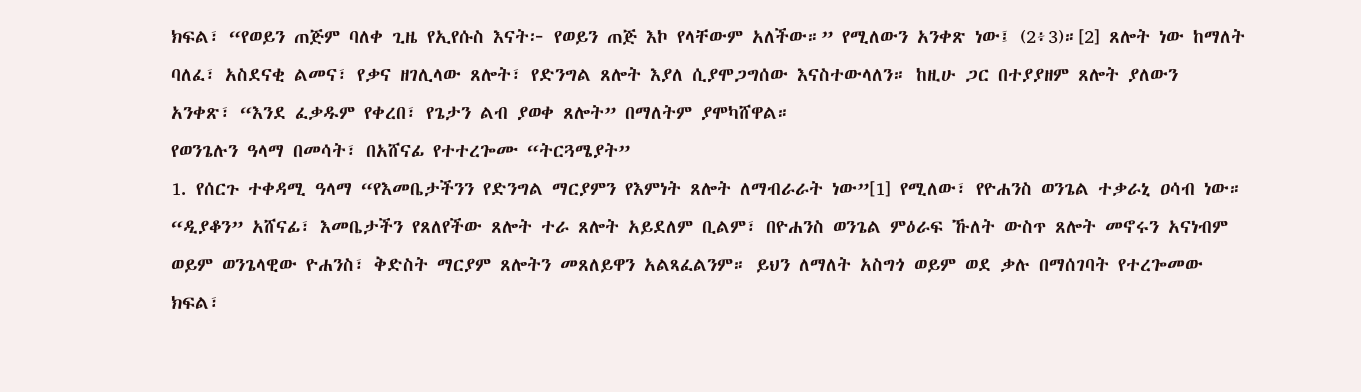ክፍል፣ “የወይን ጠጅም ባለቀ ጊዜ የኢየሱስ እናት፦ የወይን ጠጅ እኮ የላቸውም አለችው።” የሚለውን አንቀጽ ነው፤ (2፥3)።[2] ጸሎት ነው ከማለት ባለፈ፣ አስደናቂ ልመና፣ የቃና ዘገሊላው ጸሎት፣ የድንግል ጸሎት እያለ ሲያሞጋግሰው እናስተውላለን። ከዚሁ ጋር በተያያዘም ጸሎት ያለውን አንቀጽ፣ “እንደ ፈቃዱም የቀረበ፣ የጌታን ልብ ያወቀ ጸሎት” በማለትም ያሞካሸዋል።
የወንጌሉን ዓላማ በመሳት፣ በአሸናፊ የተተረጐሙ “ትርጓሜያት”
1. የሰርጉ ተቀዳሚ ዓላማ “የእመቤታችንን የድንግል ማርያምን የእምነት ጸሎት ለማብራራት ነው”[1] የሚለው፣ የዮሐንስ ወንጌል ተቃራኒ ዐሳብ ነው። “ዲያቆን” አሸናፊ፣ እመቤታችን የጸለየችው ጸሎት ተራ ጸሎት አይደለም ቢልም፣ በዮሐንስ ወንጌል ምዕራፍ ኹለት ውስጥ ጸሎት መኖሩን አናነብም ወይም ወንጌላዊው ዮሐንስ፣ ቅድስት ማርያም ጸሎትን መጸለይዋን አልጻፈልንም። ይህን ለማለት አስግጎ ወይም ወደ ቃሉ በማሰገባት የተረጐመው ክፍል፣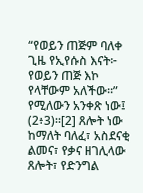“የወይን ጠጅም ባለቀ ጊዜ የኢየሱስ እናት፦ የወይን ጠጅ እኮ የላቸውም አለችው።” የሚለውን አንቀጽ ነው፤ (2፥3)።[2] ጸሎት ነው ከማለት ባለፈ፣ አስደናቂ ልመና፣ የቃና ዘገሊላው ጸሎት፣ የድንግል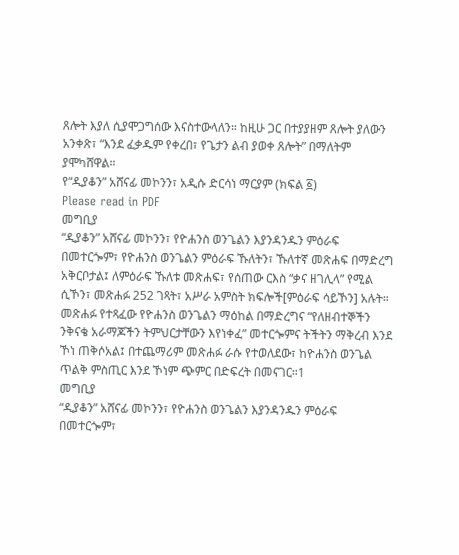ጸሎት እያለ ሲያሞጋግሰው እናስተውላለን። ከዚሁ ጋር በተያያዘም ጸሎት ያለውን አንቀጽ፣ “እንደ ፈቃዱም የቀረበ፣ የጌታን ልብ ያወቀ ጸሎት” በማለትም ያሞካሸዋል።
የ“ዲያቆን” አሸናፊ መኮንን፣ አዲሱ ድርሳነ ማርያም (ክፍል ፩)
Please read in PDF
መግቢያ
“ዲያቆን” አሸናፊ መኮንን፣ የዮሐንስ ወንጌልን እያንዳንዱን ምዕራፍ በመተርጐም፣ የዮሐንስ ወንጌልን ምዕራፍ ኹለትን፣ ኹለተኛ መጽሐፍ በማድረግ አቅርቦታል፤ ለምዕራፍ ኹለቱ መጽሐፍ፣ የሰጠው ርእስ “ቃና ዘገሊላ” የሚል ሲኾን፣ መጽሐፉ 252 ገጻት፣ አሥራ አምስት ክፍሎች[ምዕራፍ ሳይኾን] አሉት። መጽሐፉ የተጻፈው የዮሐንስ ወንጌልን ማዕከል በማድረግና “የለዘብተኞችን ንቅናቄ አራማጆችን ትምህርታቸውን እየነቀፈ” መተርጐምና ትችትን ማቅረብ እንደ ኾነ ጠቅሶአል፤ በተጨማሪም መጽሐፉ ራሱ የተወለደው፣ ከዮሐንስ ወንጌል ጥልቅ ምስጢር እንደ ኾነም ጭምር በድፍረት በመናገር።1
መግቢያ
“ዲያቆን” አሸናፊ መኮንን፣ የዮሐንስ ወንጌልን እያንዳንዱን ምዕራፍ በመተርጐም፣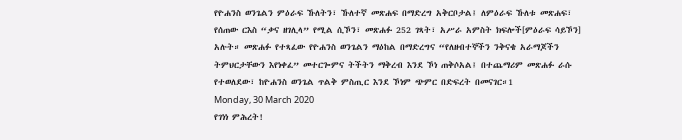የዮሐንስ ወንጌልን ምዕራፍ ኹለትን፣ ኹለተኛ መጽሐፍ በማድረግ አቅርቦታል፤ ለምዕራፍ ኹለቱ መጽሐፍ፣ የሰጠው ርእስ “ቃና ዘገሊላ” የሚል ሲኾን፣ መጽሐፉ 252 ገጻት፣ አሥራ አምስት ክፍሎች[ምዕራፍ ሳይኾን] አሉት። መጽሐፉ የተጻፈው የዮሐንስ ወንጌልን ማዕከል በማድረግና “የለዘብተኞችን ንቅናቄ አራማጆችን ትምህርታቸውን እየነቀፈ” መተርጐምና ትችትን ማቅረብ እንደ ኾነ ጠቅሶአል፤ በተጨማሪም መጽሐፉ ራሱ የተወለደው፣ ከዮሐንስ ወንጌል ጥልቅ ምስጢር እንደ ኾነም ጭምር በድፍረት በመናገር።1
Monday, 30 March 2020
የገነነ ምሕረት!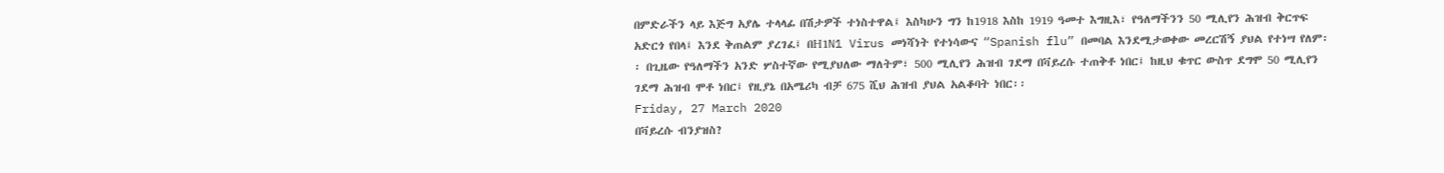በምድራችን ላይ እጅግ አያሌ ተላላፊ በሽታዎች ተነስተዋል፤ እስካሁን ግን ከ1918 እስከ 1919 ዓመተ እግዚእ፣ የዓለማችንን 50 ሚሊየን ሕዝብ ቅርጥፍ አድርጎ የበላ፤ እንደ ቅጠልም ያረገፈ፤ በH1N1 Virus መነሻነት የተነሳውና “Spanish flu” በመባል እንደሚታወቀው መረርሽኝ ያህል የተነሣ የለም፡፡ በጊዜው የዓለማችን አንድ ሦስተኛው የሚያህለው ማለትም፣ 500 ሚሊየን ሕዝብ ገደማ በቫይረሱ ተጠቅቶ ነበር፤ ከዚህ ቁጥር ውስጥ ደግሞ 50 ሚሊየን ገደማ ሕዝብ ሞቶ ነበር፤ የዚያኔ በአሜሪካ ብቻ 675 ሺህ ሕዝብ ያህል አልቆባት ነበር፡፡
Friday, 27 March 2020
በቫይረሱ ብንያዝስ?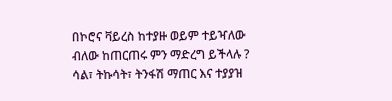በኮሮና ቫይረስ ከተያዙ ወይም ተይዣለው ብለው ከጠርጠሩ ምን ማድረግ ይችላሉ ?
ሳል፣ ትኩሳት፣ ትንፋሽ ማጠር እና ተያያዝ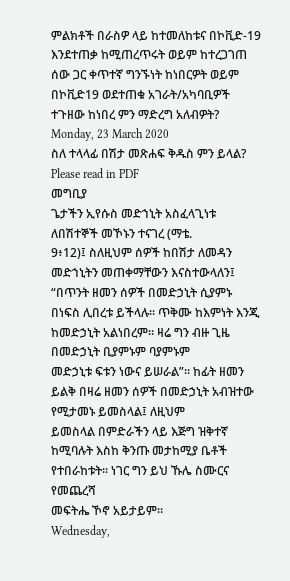ምልክቶች በራስዎ ላይ ከተመለከቱና በኮቪድ-19 እንደተጠቃ ከሚጠረጥሩት ወይም ከተረጋገጠ ሰው ጋር ቀጥተኛ ግንኙነት ከነበርዎት ወይም በኮቪድ19 ወደተጠቁ አገራት/አካባቢዎች ተጉዘው ከነበረ ምን ማድረግ አለብዎት?
Monday, 23 March 2020
ስለ ተላላፊ በሽታ መጽሐፍ ቅዱስ ምን ይላል?
Please read in PDF
መግቢያ
ጌታችን ኢየሱስ መድኀኒት አስፈላጊነቱ ለበሽተኞች መኾኑን ተናገረ (ማቴ.
9፥12)፤ ስለዚህም ሰዎች ከበሽታ ለመዳን መድኀኒትን መጠቀማቸውን እናስተውላለን፤ “በጥንት ዘመን ሰዎች በመድኃኒት ሲያምኑ
በነፍስ ሊበረቱ ይችላሉ። ጥቅሙ ከእምነት እንጂ ከመድኃኒት አልነበረም። ዛሬ ግን ብዙ ጊዜ በመድኃኒት ቢያምኑም ባያምኑም
መድኃኒቱ ፍቱን ነውና ይሠራል”። ከፊት ዘመን ይልቅ በዛሬ ዘመን ሰዎች በመድኃኒት አብዝተው የሚታመኑ ይመስላል፤ ለዚህም
ይመስላል በምድራችን ላይ እጅግ ዝቅተኛ ከሚባሉት እስከ ቅንጡ መታከሚያ ቤቶች የተበራከቱት። ነገር ግን ይህ ኹሌ ስሙርና የመጨረሻ
መፍትሔ ኾኖ አይታይም።
Wednesday,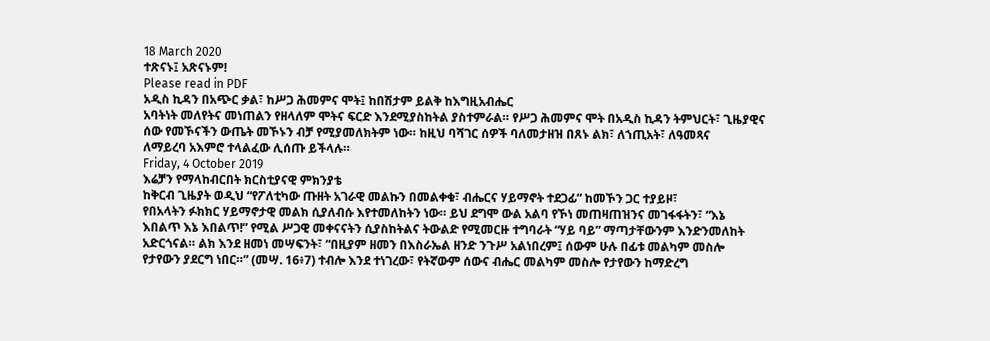18 March 2020
ተጽናኑ፤ አጽናኑም!
Please read in PDF
አዲስ ኪዳን በአጭር ቃል፣ ከሥጋ ሕመምና ሞት፤ ከበሽታም ይልቅ ከእግዚአብሔር
አባትነት መለየትና መነጠልን የዘላለም ሞትና ፍርድ እንደሚያስከትል ያስተምራል። የሥጋ ሕመምና ሞት በአዲስ ኪዳን ትምህርት፣ ጊዜያዊና
ሰው የመኾናችን ውጤት መኾኑን ብቻ የሚያመለክትም ነው። ከዚህ ባሻገር ሰዎች ባለመታዘዝ በጸኑ ልክ፣ ለኀጢአት፣ ለዓመጻና
ለማይረባ አእምሮ ተላልፈው ሊሰጡ ይችላሉ።
Friday, 4 October 2019
እሬቻን የማላከብርበት ክርስቲያናዊ ምክንያቴ
ከቅርብ ጊዜያት ወዲህ “የፖለቲካው ጡዘት አገራዊ መልኩን በመልቀቁ፣ ብሔርና ሃይማኖት ተደጋፊ” ከመኾን ጋር ተያይዞ፣
የበአላትን ፉክክር ሃይማኖታዊ መልክ ሲያለብሱ እየተመለከትን ነው። ይህ ደግሞ ውል አልባ የኾነ መጠዛጠዝንና መገፋፋትን፣ “እኔ
እበልጥ እኔ እበልጥ!” የሚል ሥጋዊ መቀናናትን ሲያስከትልና ትውልድ የሚመርዙ ተግባራት “ሃይ ባይ” ማጣታቸውንም እንድንመለከት
አድርጎናል። ልክ እንደ ዘመነ መሣፍንት፣ “በዚያም ዘመን በእስራኤል ዘንድ ንጉሥ አልነበረም፤ ሰውም ሁሉ በፊቱ መልካም መስሎ
የታየውን ያደርግ ነበር።” (መሣ. 16፥7) ተብሎ እንደ ተነገረው፣ የትኛውም ሰውና ብሔር መልካም መስሎ የታየውን ከማድረግ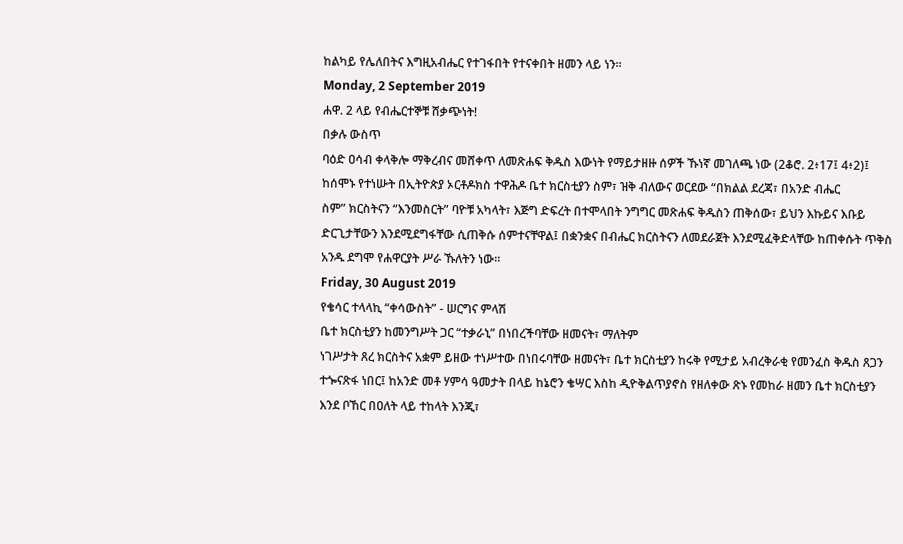ከልካይ የሌለበትና እግዚአብሔር የተገፋበት የተናቀበት ዘመን ላይ ነን።
Monday, 2 September 2019
ሐዋ. 2 ላይ የብሔርተኞቹ ሸቃጭነት!
በቃሉ ውስጥ
ባዕድ ዐሳብ ቀላቅሎ ማቅረብና መሸቀጥ ለመጽሐፍ ቅዱስ እውነት የማይታዘዙ ሰዎች ኹነኛ መገለጫ ነው (2ቆሮ. 2፥17፤ 4፥2)፤
ከሰሞኑ የተነሡት በኢትዮጵያ ኦርቶዶክስ ተዋሕዶ ቤተ ክርስቲያን ስም፣ ዝቅ ብለውና ወርደው “በክልል ደረጃ፣ በአንድ ብሔር
ስም” ክርስትናን “እንመስርት” ባዮቹ አካላት፣ እጅግ ድፍረት በተሞላበት ንግግር መጽሐፍ ቅዱስን ጠቅሰው፣ ይህን እኩይና እቡይ
ድርጊታቸውን እንደሚደግፋቸው ሲጠቅሱ ሰምተናቸዋል፤ በቋንቋና በብሔር ክርስትናን ለመደራጀት እንደሚፈቅድላቸው ከጠቀሱት ጥቅስ
አንዱ ደግሞ የሐዋርያት ሥራ ኹለትን ነው።
Friday, 30 August 2019
የቄሳር ተላላኪ “ቀሳውስት” - ሠርግና ምላሽ
ቤተ ክርስቲያን ከመንግሥት ጋር “ተቃራኒ” በነበረችባቸው ዘመናት፣ ማለትም
ነገሥታት ጸረ ክርስትና አቋም ይዘው ተነሥተው በነበሩባቸው ዘመናት፣ ቤተ ክርስቲያን ከሩቅ የሚታይ አብረቅራቂ የመንፈስ ቅዱስ ጸጋን
ተጐናጽፋ ነበር፤ ከአንድ መቶ ሃምሳ ዓመታት በላይ ከኔሮን ቄሣር እስከ ዲዮቅልጥያኖስ የዘለቀው ጽኑ የመከራ ዘመን ቤተ ክርስቲያን
እንደ ቦኸር በዐለት ላይ ተከላት እንጂ፣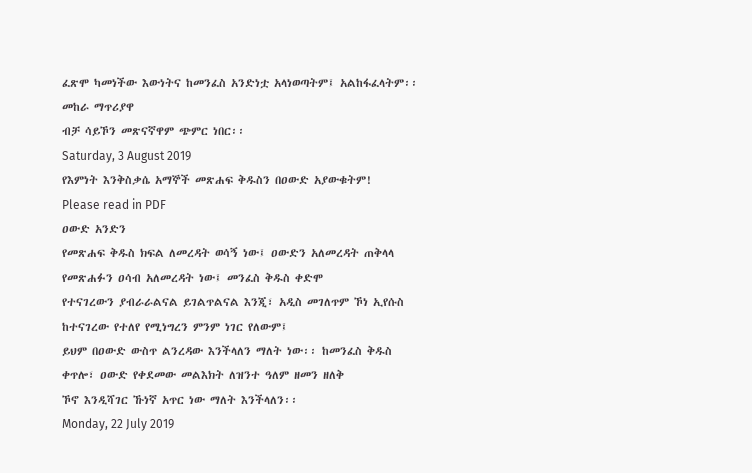ፈጽሞ ካመነችው እውነትና ከመንፈስ አንድነቷ አላነወጣትም፤ አልከፋፈላትም፡፡ መከራ ማጥሪያዋ
ብቻ ሳይኾን መጽናኛዋም ጭምር ነበር፡፡
Saturday, 3 August 2019
የእምነት እንቅስቃሴ አማኞች መጽሐፍ ቅዱስን በዐውድ አያውቁትም!
Please read in PDF
ዐውድ አንድን
የመጽሐፍ ቅዱስ ክፍል ለመረዳት ወሳኝ ነው፤ ዐውድን አለመረዳት ጠቅላላ የመጽሐፉን ዐሳብ አለመረዳት ነው፤ መንፈስ ቅዱስ ቀድሞ
የተናገረውን ያብራራልናል ይገልጥልናል እንጂ፣ አዲስ መገለጥም ኾነ ኢየሱስ ከተናገረው የተለየ የሚነግረን ምንም ነገር የለውም፤
ይህም በዐውድ ውስጥ ልንረዳው እንችላለን ማለት ነው፡፡ ከመንፈስ ቅዱስ ቀጥሎ፣ ዐውድ የቀደመው መልእክት ለዝንተ ዓለም ዘመን ዘለቅ
ኾኖ እንዲሻገር ኹነኛ አጥር ነው ማለት እንችላለን፡፡
Monday, 22 July 2019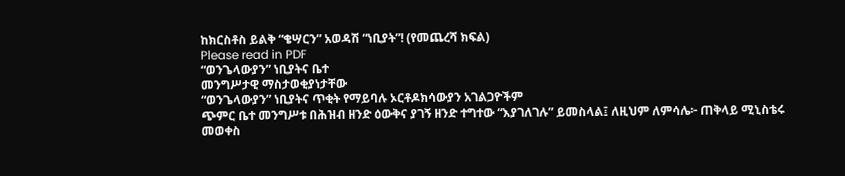ከክርስቶስ ይልቅ “ቄሣርን” አወዳሽ “ነቢያት”! (የመጨረሻ ክፍል)
Please read in PDF
“ወንጌላውያን” ነቢያትና ቤተ
መንግሥታዊ ማስታወቂያነታቸው
“ወንጌላውያን” ነቢያትና ጥቂት የማይባሉ ኦርቶዶክሳውያን አገልጋዮችም
ጭምር ቤተ መንግሥቱ በሕዝብ ዘንድ ዕውቅና ያገኝ ዘንድ ተግተው “እያገለገሉ” ይመስላል፤ ለዚህም ለምሳሌ፦ ጠቅላይ ሚኒስቴሩ
መወቀስ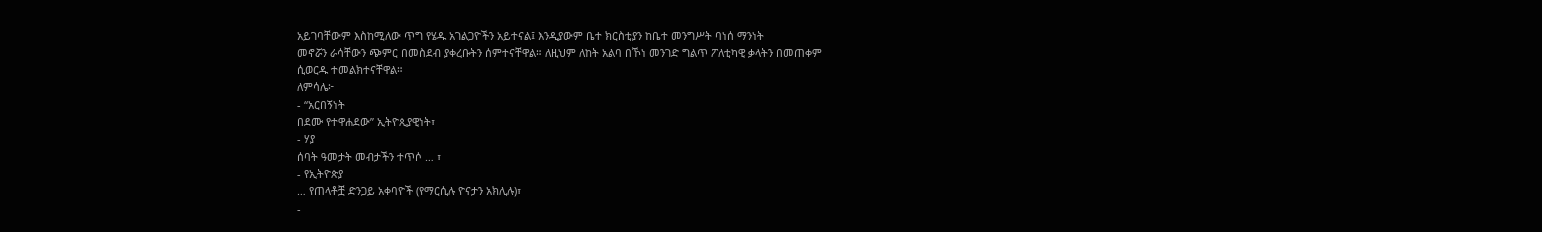አይገባቸውም እስከሚለው ጥግ የሄዱ አገልጋዮችን አይተናል፤ እንዲያውም ቤተ ክርስቲያን ከቤተ መንግሥት ባነሰ ማንነት
መኖሯን ራሳቸውን ጭምር በመስደብ ያቀረቡትን ሰምተናቸዋል። ለዚህም ለከት አልባ በኾነ መንገድ ግልጥ ፖለቲካዊ ቃላትን በመጠቀም
ሲወርዱ ተመልክተናቸዋል።
ለምሳሌ፦
- “አርበኝነት
በደሙ የተዋሐደው” ኢትዮጲያዊነት፣
- ሃያ
ሰባት ዓመታት መብታችን ተጥሶ … ፣
- የኢትዮጵያ
… የጠላቶቿ ድንጋይ አቀባዮች (የማርሲሉ ዮናታን አክሊሉ)፣
-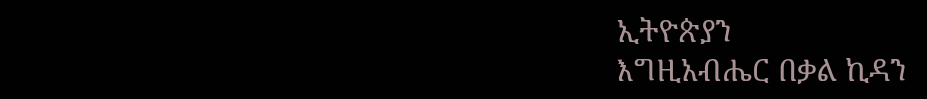ኢትዮጵያን
እግዚአብሔር በቃል ኪዳን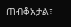ጠብቆአታል፣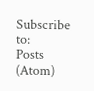Subscribe to:
Posts (Atom)